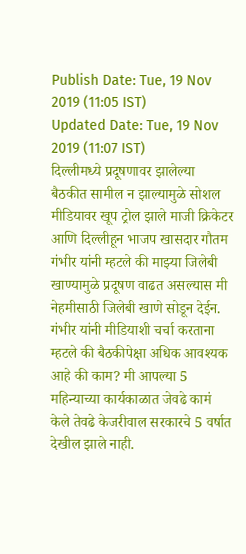Publish Date: Tue, 19 Nov 2019 (11:05 IST)
Updated Date: Tue, 19 Nov 2019 (11:07 IST)
दिल्लीमध्ये प्रदूषणावर झालेल्या बैठकीत सामील न झाल्यामुळे सोशल मीडियावर खूप ट्रोल झाले माजी क्रिकेटर आणि दिल्लीहून भाजप खासदार गौतम गंभीर यांनी म्हटले की माझ्या जिलेबी खाण्यामुळे प्रदूषण वाढत असल्यास मी नेहमीसाठी जिलेबी खाणे सोडून देईन.
गंभीर यांनी मीडियाशी चर्चा करताना म्हटले की बैठकीपेक्षा अधिक आवश्यक आहे की काम? मी आपल्या 5 महिन्याच्या कार्यकाळात जेवढे कामं केले तेवढे केजरीवाल सरकारचे 5 वर्षात देखील झाले नाही.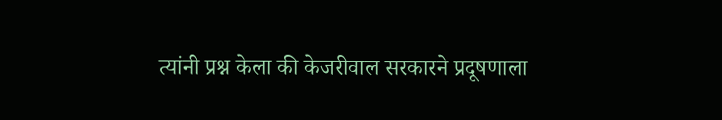त्यांनी प्रश्न केला की केजरीवाल सरकारने प्रदूषणाला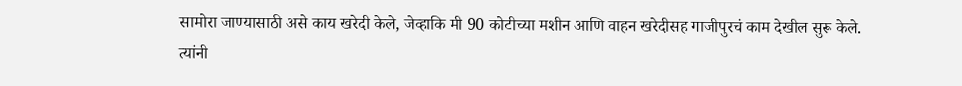सामोरा जाण्यासाठी असे काय खरेदी केले, जेव्हाकि मी 90 कोटीच्या मशीन आणि वाहन खरेदीसह गाजीपुरचं काम देखील सुरू केले.
त्यांनी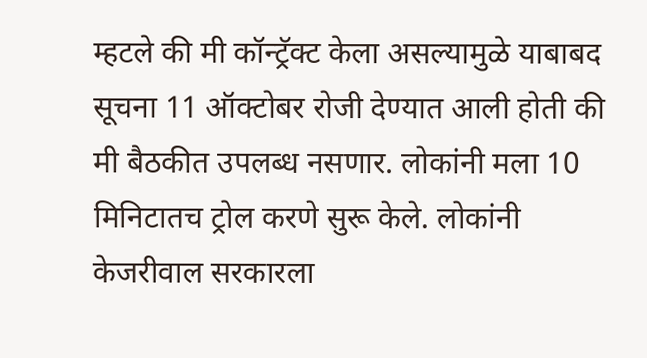म्हटले की मी कॉन्ट्रॅक्ट केला असल्यामुळे याबाबद सूचना 11 ऑक्टोबर रोजी देण्यात आली होती की मी बैठकीत उपलब्ध नसणार. लोकांनी मला 10 मिनिटातच ट्रोल करणे सुरू केले. लोकांनी केजरीवाल सरकारला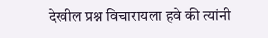देखील प्रश्न विचारायला हवे की त्यांनी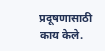प्रदूषणासाठी काय केले.